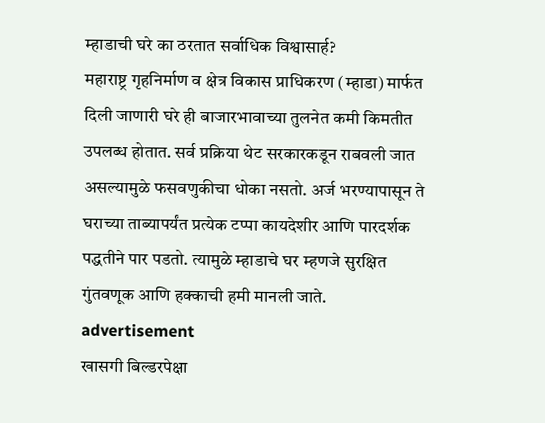म्हाडाची घरे का ठरतात सर्वाधिक विश्वासार्ह?
महाराष्ट्र गृहनिर्माण व क्षेत्र विकास प्राधिकरण (म्हाडा) मार्फत दिली जाणारी घरे ही बाजारभावाच्या तुलनेत कमी किमतीत उपलब्ध होतात. सर्व प्रक्रिया थेट सरकारकडून राबवली जात असल्यामुळे फसवणुकीचा धोका नसतो. अर्ज भरण्यापासून ते घराच्या ताब्यापर्यंत प्रत्येक टप्पा कायदेशीर आणि पारदर्शक पद्धतीने पार पडतो. त्यामुळे म्हाडाचे घर म्हणजे सुरक्षित गुंतवणूक आणि हक्काची हमी मानली जाते.
advertisement
खासगी बिल्डरपेक्षा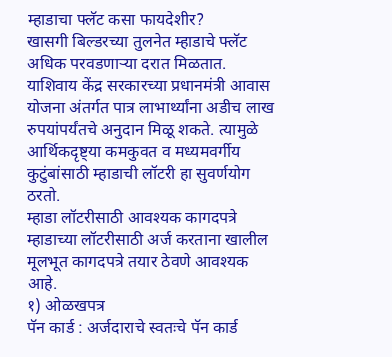म्हाडाचा फ्लॅट कसा फायदेशीर?
खासगी बिल्डरच्या तुलनेत म्हाडाचे फ्लॅट अधिक परवडणाऱ्या दरात मिळतात. याशिवाय केंद्र सरकारच्या प्रधानमंत्री आवास योजना अंतर्गत पात्र लाभार्थ्यांना अडीच लाख रुपयांपर्यंतचे अनुदान मिळू शकते. त्यामुळे आर्थिकदृष्ट्या कमकुवत व मध्यमवर्गीय कुटुंबांसाठी म्हाडाची लॉटरी हा सुवर्णयोग ठरतो.
म्हाडा लॉटरीसाठी आवश्यक कागदपत्रे
म्हाडाच्या लॉटरीसाठी अर्ज करताना खालील मूलभूत कागदपत्रे तयार ठेवणे आवश्यक आहे.
१) ओळखपत्र
पॅन कार्ड : अर्जदाराचे स्वतःचे पॅन कार्ड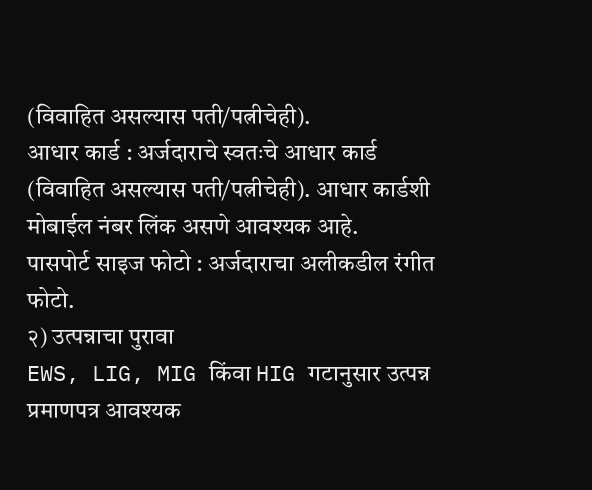(विवाहित असल्यास पती/पत्नीचेही).
आधार कार्ड : अर्जदाराचे स्वतःचे आधार कार्ड (विवाहित असल्यास पती/पत्नीचेही). आधार कार्डशी मोबाईल नंबर लिंक असणे आवश्यक आहे.
पासपोर्ट साइज फोटो : अर्जदाराचा अलीकडील रंगीत फोटो.
२) उत्पन्नाचा पुरावा
EWS, LIG, MIG किंवा HIG गटानुसार उत्पन्न प्रमाणपत्र आवश्यक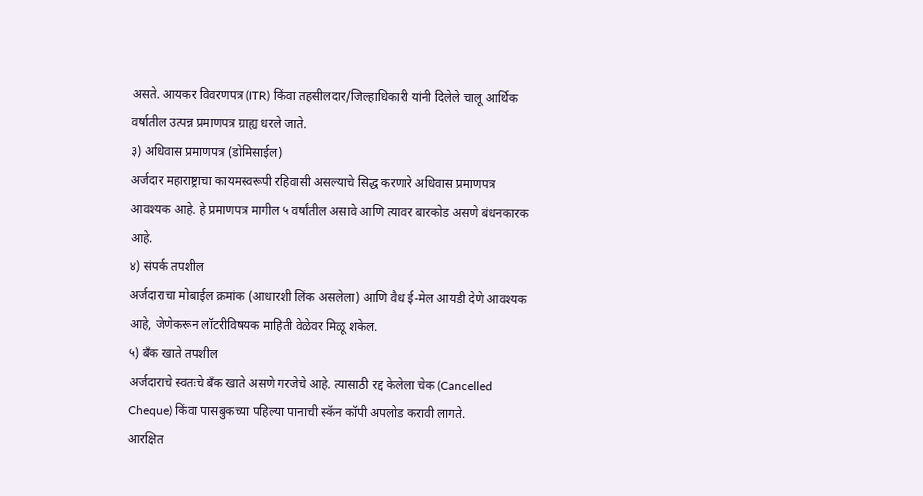असते. आयकर विवरणपत्र (ITR) किंवा तहसीलदार/जिल्हाधिकारी यांनी दिलेले चालू आर्थिक वर्षातील उत्पन्न प्रमाणपत्र ग्राह्य धरले जाते.
३) अधिवास प्रमाणपत्र (डोमिसाईल)
अर्जदार महाराष्ट्राचा कायमस्वरूपी रहिवासी असल्याचे सिद्ध करणारे अधिवास प्रमाणपत्र आवश्यक आहे. हे प्रमाणपत्र मागील ५ वर्षांतील असावे आणि त्यावर बारकोड असणे बंधनकारक आहे.
४) संपर्क तपशील
अर्जदाराचा मोबाईल क्रमांक (आधारशी लिंक असलेला) आणि वैध ई-मेल आयडी देणे आवश्यक आहे, जेणेकरून लॉटरीविषयक माहिती वेळेवर मिळू शकेल.
५) बँक खाते तपशील
अर्जदाराचे स्वतःचे बँक खाते असणे गरजेचे आहे. त्यासाठी रद्द केलेला चेक (Cancelled Cheque) किंवा पासबुकच्या पहिल्या पानाची स्कॅन कॉपी अपलोड करावी लागते.
आरक्षित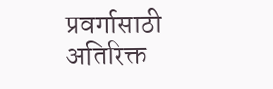प्रवर्गासाठी अतिरिक्त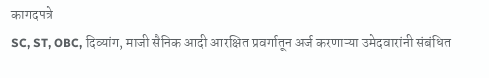कागदपत्रे
SC, ST, OBC, दिव्यांग, माजी सैनिक आदी आरक्षित प्रवर्गातून अर्ज करणाऱ्या उमेदवारांनी संबंधित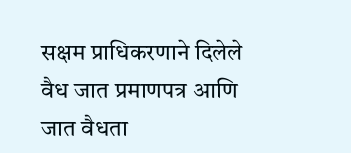सक्षम प्राधिकरणाने दिलेले वैध जात प्रमाणपत्र आणि जात वैधता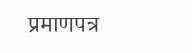प्रमाणपत्र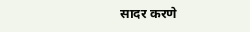सादर करणे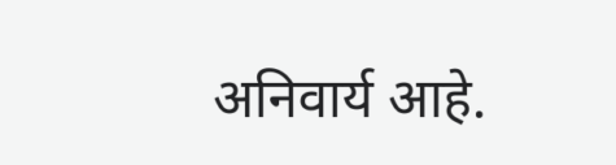अनिवार्य आहे.